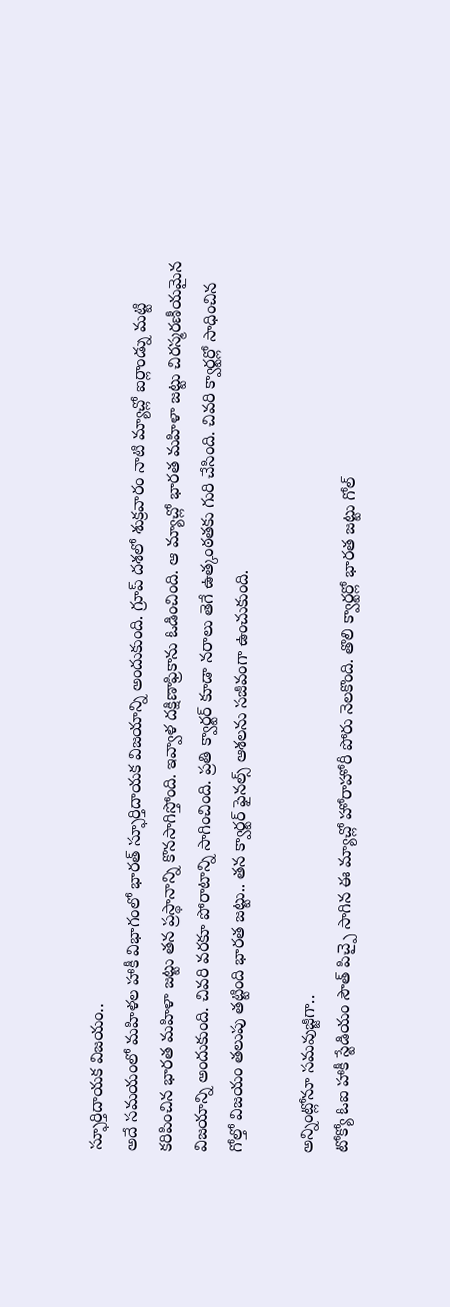స్ఫూర్తిదాయక విజయం..
అదే సమయంలో మహిళల హాకీ విభాగంలో భారత్ స్ఫూర్తిదాయక విజయాన్ని అందుకుంది. గ్రూప్ దశలో శుక్రవారం నాటి మ్యాచ్లో ఐర్లాండ్ను మట్టి కరిపించిన భారత మహిళా జట్టు తన ప్రస్థానాన్ని కొనసాగిస్తోంది. ఇవ్వాళ దక్షిణాఫ్రికాను ఓడించింది. ఆ మ్యాచ్లో భారత మహిళా జట్టు చిరస్మరణీయమైన విజయాన్ని అందుకుంది. చివరి వరకూ పోరాటాన్ని సాగించింది. ప్రతి క్వార్టర్ కూడా నరాలు తెగే ఉత్కంఠతకు గురి చేసింది. చివరి క్వార్టర్లో సాధించిన గోల్తో విజయం తలుపు తట్టింది భారత జట్టు.. తన క్వార్టర్ ఫైనల్స్ ఆశలను సజీవంగా ఉంచుకుంది.

అన్నింట్లోనూ సమవుజ్జీగా..
టోక్యో ఓఐ హాకీ స్టేడియం సౌత్ పిచ్పై సాగిన ఈ మ్యాచ్లో హోరాహోరీ పోరు నెలకొంది. తొలి క్వార్టర్లో భారత జట్టు గోల్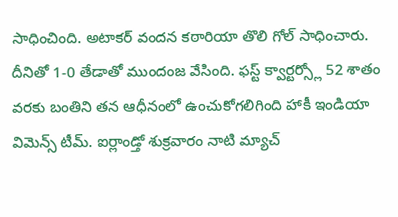సాధించింది. అటాకర్ వందన కఠారియా తొలి గోల్ సాధించారు. దీనితో 1-0 తేడాతో ముందంజ వేసింది. ఫస్ట్ క్వార్టర్స్లో 52 శాతం వరకు బంతిని తన ఆధీనంలో ఉంచుకోగలిగింది హాకీ ఇండియా విమెన్స్ టీమ్. ఐర్లాండ్తో శుక్రవారం నాటి మ్యాచ్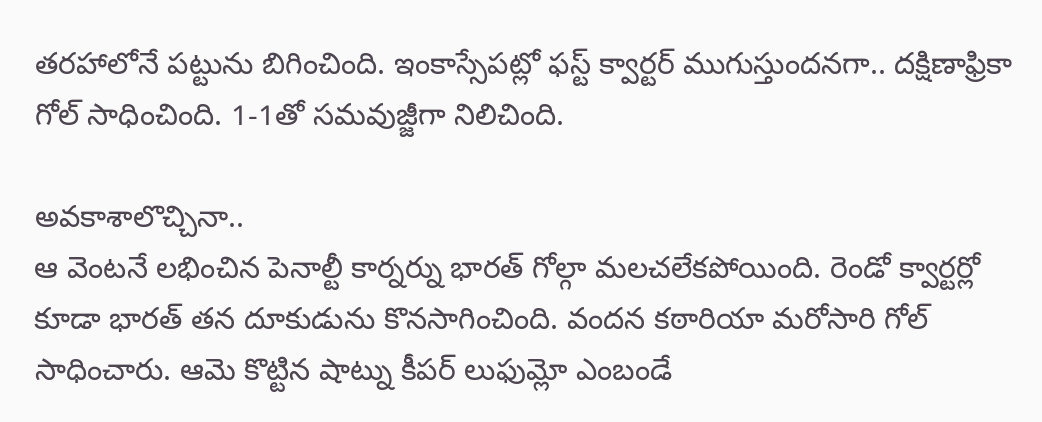తరహాలోనే పట్టును బిగించింది. ఇంకాస్సేపట్లో ఫస్ట్ క్వార్టర్ ముగుస్తుందనగా.. దక్షిణాఫ్రికా గోల్ సాధించింది. 1-1తో సమవుజ్జీగా నిలిచింది.

అవకాశాలొచ్చినా..
ఆ వెంటనే లభించిన పెనాల్టీ కార్నర్ను భారత్ గోల్గా మలచలేకపోయింది. రెండో క్వార్టర్లో కూడా భారత్ తన దూకుడును కొనసాగించింది. వందన కఠారియా మరోసారి గోల్ సాధించారు. ఆమె కొట్టిన షాట్ను కీపర్ లుఫుమ్లో ఎంబండే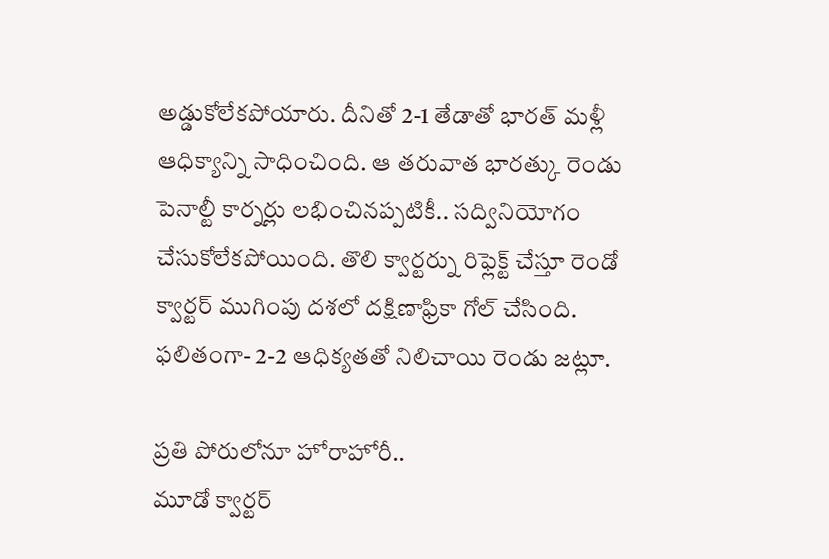అడ్డుకోలేకపోయారు. దీనితో 2-1 తేడాతో భారత్ మళ్లీ ఆధిక్యాన్ని సాధించింది. ఆ తరువాత భారత్కు రెండు పెనాల్టీ కార్నర్లు లభించినప్పటికీ.. సద్వినియోగం చేసుకోలేకపోయింది. తొలి క్వార్టర్ను రిఫ్లెక్ట్ చేస్తూ రెండో క్వార్టర్ ముగింపు దశలో దక్షిణాఫ్రికా గోల్ చేసింది. ఫలితంగా- 2-2 ఆధిక్యతతో నిలిచాయి రెండు జట్లూ.

ప్రతి పోరులోనూ హోరాహోరీ..
మూడో క్వార్టర్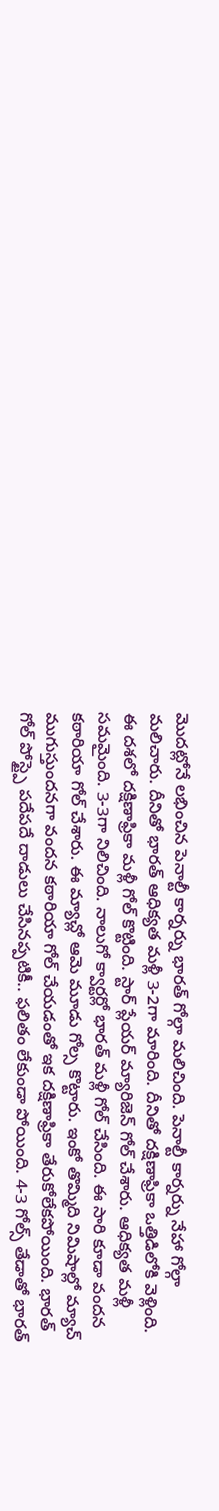మొదట్లోనే లభించిన పెనాల్టీ కార్నర్ను భారత్ గోల్గా మలిచింది. పెనాల్టీ కార్నర్ను నేహా గోల్గా మలిచారు. దీనితో భారత్ ఆధిక్యత మళ్లీ 3-2గా మారింది. దీనితో దక్షిణాఫ్రికా ఒత్తిడిలోకి వెళ్లింది. ఈ దశలో దక్షిణాఫ్రికా మళ్లీ గోల్ కొట్టింది. స్టార్ ప్లేయర్ మ్యారిజెన్ గోల్ చేశారు. ఆధిక్యత మళ్లీ సమమైంది. 3-3గా నిలిచింది. నాలుగో క్వార్టర్లో భారత్ మళ్లీ గోల్ చేసింది. ఈ సారి కూడా వందన కఠారియా గోల్ చేశారు. ఈ మ్యాచ్లో ఆమె మూడు గోల్స కొట్టారు. ఇంకో తొమ్మిది నిమిషాల్లో మ్యాచ్ ముగుస్తుందనగా వందన కఠారియా గోల్ చేయడంతో ఇక దక్షిణాఫ్రికా తేరుకోలేకపోయింది. భారత్ గోల్ పోస్ట్పై పదేపదే దాడులు చేసినప్పటికీ.. ఫలితం లేకుండా పోయింది. 4-3 గోల్స్ తేడాతో భారత్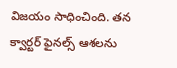విజయం సాధించింది. తన క్వార్టర్ ఫైనల్స్ ఆశలను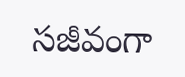సజీవంగా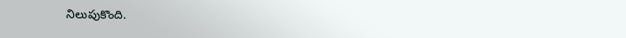నిలుపుకొంది.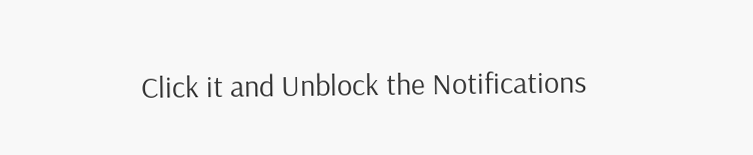Click it and Unblock the Notifications